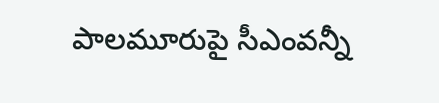పాల‌మూరుపై సీఎంవ‌న్నీ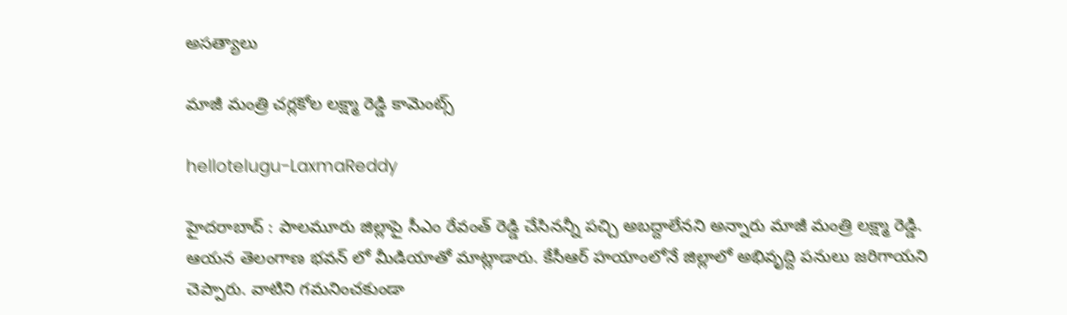అస‌త్యాలు

మాజీ మంత్రి చ‌ర్ల‌కోల ల‌క్ష్మా రెడ్డి కామెంట్స్

hellotelugu-LaxmaReddy

హైద‌రాబాద్ : పాల‌మూరు జిల్లాపై సీఎం రేవంత్ రెడ్డి చేసినన్నీ ప‌చ్చి అబ‌ద్దాలేన‌ని అన్నారు మాజీ మంత్రి ల‌క్ష్మా రెడ్డి. ఆయ‌న తెలంగాణ భ‌వ‌న్ లో మీడియాతో మాట్లాడారు. కేసీఆర్ హ‌యాంలోనే జిల్లాలో అభివృద్ది ప‌నులు జ‌రిగాయ‌ని చెప్పారు. వాటిని గ‌మ‌నించ‌కుండా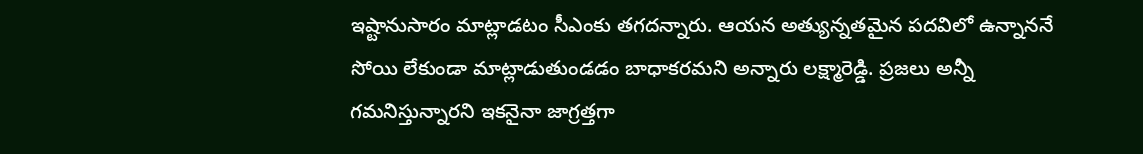ఇష్టానుసారం మాట్లాడ‌టం సీఎంకు త‌గ‌ద‌న్నారు. ఆయ‌న అత్యున్న‌త‌మైన ప‌ద‌విలో ఉన్నాన‌నే సోయి లేకుండా మాట్లాడుతుండ‌డం బాధాక‌ర‌మ‌ని అన్నారు ల‌క్ష్మారెడ్డి. ప్ర‌జ‌లు అన్నీ గ‌మ‌నిస్తున్నార‌ని ఇక‌నైనా జాగ్ర‌త్త‌గా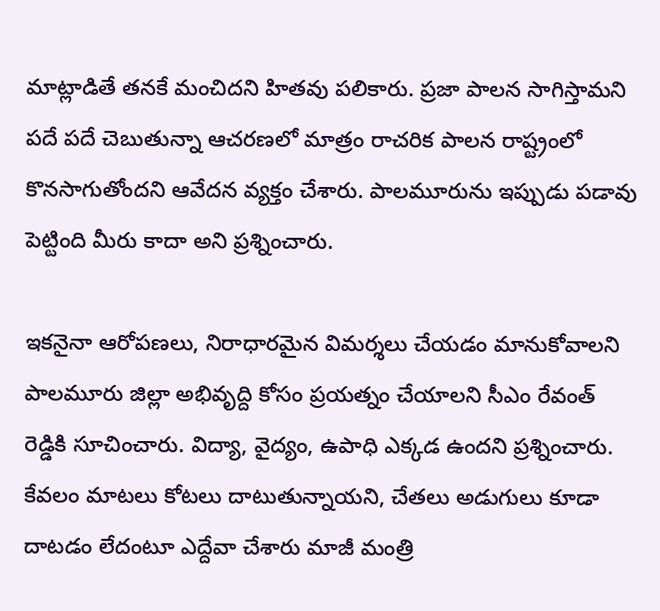మాట్లాడితే త‌న‌కే మంచిద‌ని హిత‌వు ప‌లికారు. ప్ర‌జా పాల‌న సాగిస్తామ‌ని ప‌దే ప‌దే చెబుతున్నా ఆచ‌ర‌ణ‌లో మాత్రం రాచ‌రిక పాల‌న రాష్ట్రంలో కొన‌సాగుతోంద‌ని ఆవేద‌న వ్య‌క్తం చేశారు. పాల‌మూరును ఇప్పుడు ప‌డావు పెట్టింది మీరు కాదా అని ప్ర‌శ్నించారు.

ఇక‌నైనా ఆరోప‌ణ‌లు, నిరాధార‌మైన విమ‌ర్శ‌లు చేయ‌డం మానుకోవాల‌ని పాల‌మూరు జిల్లా అభివృద్ది కోసం ప్ర‌య‌త్నం చేయాల‌ని సీఎం రేవంత్ రెడ్డికి సూచించారు. విద్యా, వైద్యం, ఉపాధి ఎక్క‌డ ఉంద‌ని ప్ర‌శ్నించారు. కేవ‌లం మాట‌లు కోట‌లు దాటుతున్నాయ‌ని, చేత‌లు అడుగులు కూడా దాట‌డం లేదంటూ ఎద్దేవా చేశారు మాజీ మంత్రి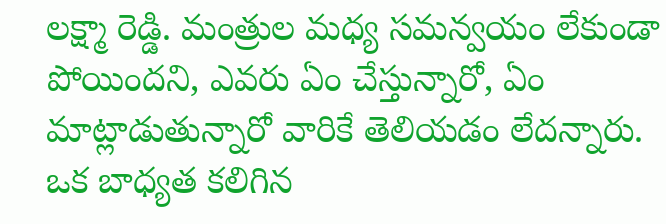ల‌క్ష్మా రెడ్డి. మంత్రుల మ‌ధ్య స‌మ‌న్వ‌యం లేకుండా పోయింద‌ని, ఎవ‌రు ఏం చేస్తున్నారో, ఏం మాట్లాడుతున్నారో వారికే తెలియ‌డం లేద‌న్నారు. ఒక బాధ్య‌త క‌లిగిన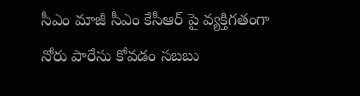సీఎం మాజీ సీఎం కేసీఆర్ పై వ్య‌క్తిగ‌తంగా నోరు పారేసు కోవ‌డం స‌బ‌బు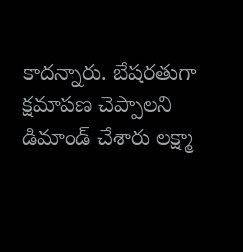కాద‌న్నారు. బేష‌ర‌తుగా క్ష‌మాప‌ణ చెప్పాల‌ని డిమాండ్ చేశారు ల‌క్ష్మా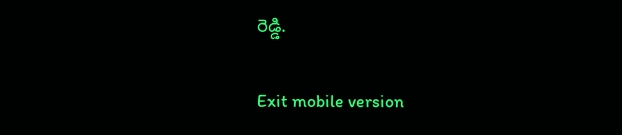రెడ్డి.

Exit mobile version